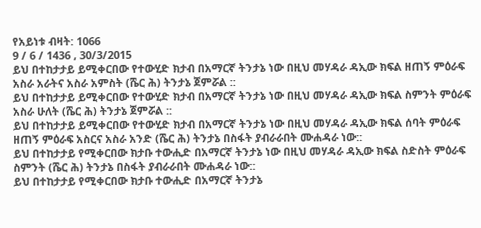የአይነቱ ብዛት: 1066
9 / 6 / 1436 , 30/3/2015
ይህ በተከታታይ ይሚቀርበው የተውሂድ ክታብ በአማርኛ ትንታኔ ነው በዚህ መሃዳራ ዳኢው ክፍል ዘጠኝ ምዕራፍ አስራ አራትና አስራ አምስት (ሼር ሕ) ትንታኔ ጀምሯል ::
ይህ በተከታታይ ይሚቀርበው የተውሂድ ክታብ በአማርኛ ትንታኔ ነው በዚህ መሃዳራ ዳኢው ክፍል ስምንት ምዕራፍ አስራ ሁለት (ሼር ሕ) ትንታኔ ጀምሯል ::
ይህ በተከታታይ ይሚቀርበው የተውሂድ ክታብ በአማርኛ ትንታኔ ነው በዚህ መሃዳራ ዳኢው ክፍል ሰባት ምዕራፍ ዘጠኝ ምዕራፍ አስርና አስራ አንድ (ሼር ሕ) ትንታኔ በስፋት ያብራራበት ሙሐዳራ ነው::
ይህ በተከታታይ የሚቀርበው ክታቡ ተውሒድ በአማርኛ ትንታኔ ነው በዚህ መሃዳራ ዳኢው ክፍል ስድስት ምዕራፍ ስምንት (ሼር ሕ) ትንታኔ በስፋት ያብራራበት ሙሐዳራ ነው::
ይህ በተከታታይ የሚቀርበው ክታቡ ተውሒድ በአማርኛ ትንታኔ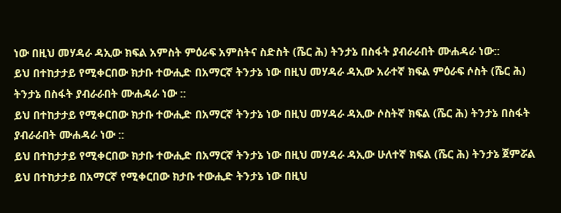ነው በዚህ መሃዳራ ዳኢው ክፍል አምስት ምዕራፍ አምስትና ስድስት (ሼር ሕ) ትንታኔ በስፋት ያብራራበት ሙሐዳራ ነው::
ይህ በተከታታይ የሚቀርበው ክታቡ ተውሒድ በአማርኛ ትንታኔ ነው በዚህ መሃዳራ ዳኢው አራተኛ ክፍል ምዕራፍ ሶስት (ሼር ሕ) ትንታኔ በስፋት ያብራራበት ሙሐዳራ ነው ::
ይህ በተከታታይ የሚቀርበው ክታቡ ተውሒድ በአማርኛ ትንታኔ ነው በዚህ መሃዳራ ዳኢው ሶስትኛ ክፍል (ሼር ሕ) ትንታኔ በስፋት ያብራራበት ሙሐዳራ ነው ::
ይህ በተከታታይ የሚቀርበው ክታቡ ተውሒድ በአማርኛ ትንታኔ ነው በዚህ መሃዳራ ዳኢው ሁለተኛ ክፍል (ሼር ሕ) ትንታኔ ጀምሯል
ይህ በተከታታይ በአማርኛ የሚቀርበው ክታቡ ተውሒድ ትንታኔ ነው በዚህ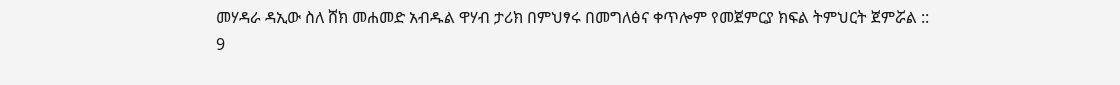መሃዳራ ዳኢው ስለ ሸክ መሐመድ አብዱል ዋሃብ ታሪክ በምህፃሩ በመግለፅና ቀጥሎም የመጀምርያ ክፍል ትምህርት ጀምሯል ::
9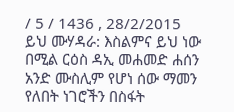/ 5 / 1436 , 28/2/2015
ይህ ሙሃዳራ: እስልምና ይህ ነው በሚል ርዕስ ዳኢ መሐመድ ሐሰን አንድ ሙስሊም የሆነ ሰው ማመን የለበት ነገሮችን በስፋት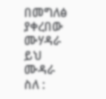በመግለፅ ያቀረበው ሙሃዳራ
ይህ ሙዳራ ስለ :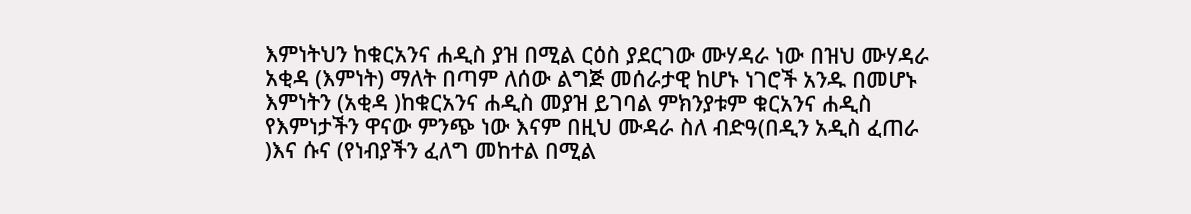እምነትህን ከቁርአንና ሐዲስ ያዝ በሚል ርዕስ ያደርገው ሙሃዳራ ነው በዝህ ሙሃዳራ አቂዳ (እምነት) ማለት በጣም ለሰው ልግጅ መሰራታዊ ከሆኑ ነገሮች አንዱ በመሆኑ እምነትን (አቂዳ )ከቁርአንና ሐዲስ መያዝ ይገባል ምክንያቱም ቁርአንና ሐዲስ የእምነታችን ዋናው ምንጭ ነው እናም በዚህ ሙዳራ ስለ ብድዓ(በዲን አዲስ ፈጠራ )እና ሱና (የነብያችን ፈለግ መከተል በሚል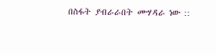በስፋት ያብራራበት ሙሃዳራ ነው ::